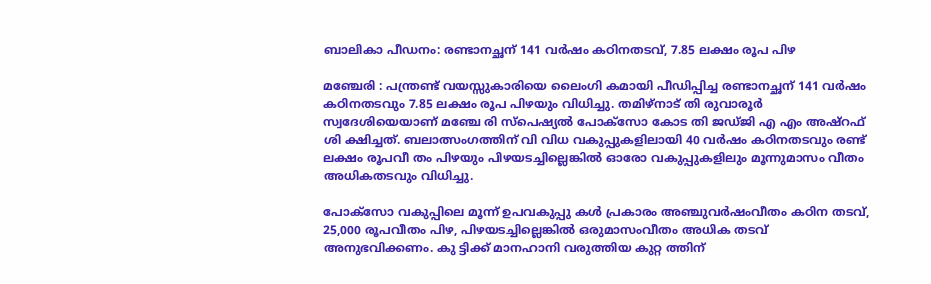ബാലികാ പീഡനം: രണ്ടാനച്ഛന് 141 വര്‍ഷം കഠിനതടവ്, 7.85 ലക്ഷം രൂപ പിഴ

മഞ്ചേരി : പന്ത്രണ്ട് വയസ്സുകാരിയെ ലൈംഗി കമായി പീഡിപ്പിച്ച രണ്ടാനച്ഛന് 141 വര്‍ഷം കഠിനതടവും 7.85 ലക്ഷം രൂപ പിഴയും വിധിച്ചു. തമിഴ്നാട് തി രുവാരൂര്‍ സ്വദേശിയെയാണ് മഞ്ചേ രി സ്‌പെഷ്യല്‍ പോക്‌സോ കോട തി ജഡ്ജി എ എം അഷ്‌റഫ് ശി ക്ഷിച്ചത്. ബലാത്സംഗത്തിന് വി വിധ വകുപ്പുകളിലായി 40 വര്‍ഷം കഠിനതടവും രണ്ട് ലക്ഷം രൂപവീ തം പിഴയും പിഴയടച്ചില്ലെങ്കില്‍ ഓരോ വകുപ്പുകളിലും മൂന്നുമാസം വീതം അധികതടവും വിധിച്ചു.

പോക്‌സോ വകുപ്പിലെ മൂന്ന് ഉപവകുപ്പു കള്‍ പ്രകാരം അഞ്ചുവര്‍ഷംവീതം കഠിന തടവ്, 25,000 രൂപവീതം പിഴ, പിഴയടച്ചില്ലെങ്കില്‍ ഒരുമാസംവീതം അധിക തടവ് അനുഭവിക്കണം. കു ട്ടിക്ക് മാനഹാനി വരുത്തിയ കുറ്റ ത്തിന്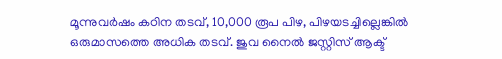മൂന്നുവര്‍ഷം കഠിന തടവ്, 10,000 രൂപ പിഴ, പിഴയടച്ചില്ലെങ്കില്‍ ഒരുമാസത്തെ അധിക തടവ്. ജുവ നൈല്‍ ജസ്റ്റിസ് ആക്ട്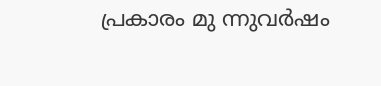പ്രകാരം മു ന്നുവര്‍ഷം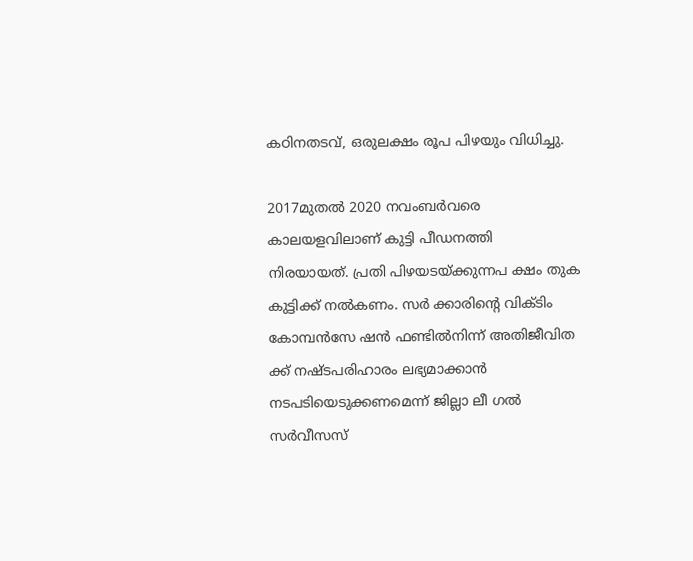കഠിനതടവ്, ഒരുലക്ഷം രൂപ പിഴയും വിധിച്ചു.

2017മുതല്‍ 2020 നവംബര്‍വരെ കാലയളവിലാണ് കുട്ടി പീഡനത്തി
നിരയായത്. പ്രതി പിഴയടയ്ക്കുന്നപ ക്ഷം തുക കുട്ടിക്ക് നല്‍കണം. സര്‍ ക്കാരിന്റെ വിക്ടിം കോമ്പന്‍സേ ഷന്‍ ഫണ്ടില്‍നിന്ന് അതിജീവിത ക്ക് നഷ്ടപരിഹാരം ലഭ്യമാക്കാന്‍ നടപടിയെടുക്കണമെന്ന് ജില്ലാ ലീ ഗല്‍ സര്‍വീസസ്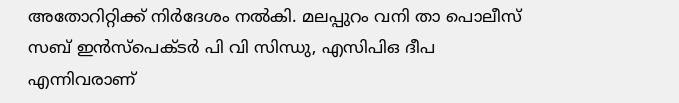അതോറിറ്റിക്ക് നിര്‍ദേശം നല്‍കി. മലപ്പുറം വനി താ പൊലീസ് സബ് ഇന്‍സ്‌പെക്ടര്‍ പി വി സിന്ധു, എസിപിഒ ദീപ എന്നിവരാണ്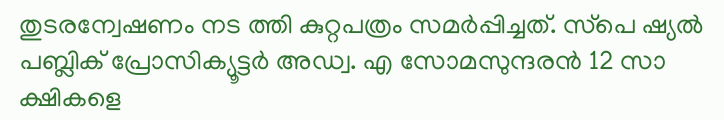തുടരന്വേഷണം നട ത്തി കുറ്റപത്രം സമര്‍പ്പിച്ചത്. സ്‌പെ ഷ്യല്‍ പബ്ലിക് പ്രോസിക്യൂട്ടര്‍ അഡ്വ. എ സോമസുന്ദരന്‍ 12 സാ ക്ഷികളെ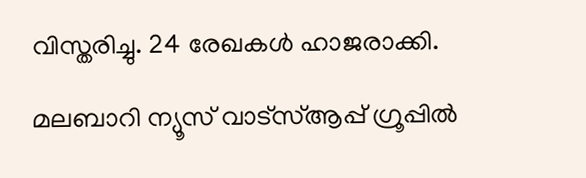വിസ്തരിച്ചു. 24 രേഖകള്‍ ഹാജരാക്കി.

മലബാറി ന്യൂസ് വാട്‌സ്ആപ്പ് ഗ്രൂപ്പില്‍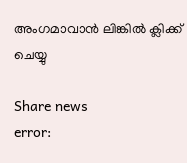അംഗമാവാന്‍ ലിങ്കില്‍ ക്ലിക്ക് ചെയ്യു

Share news
error: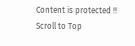Content is protected !!
Scroll to Top